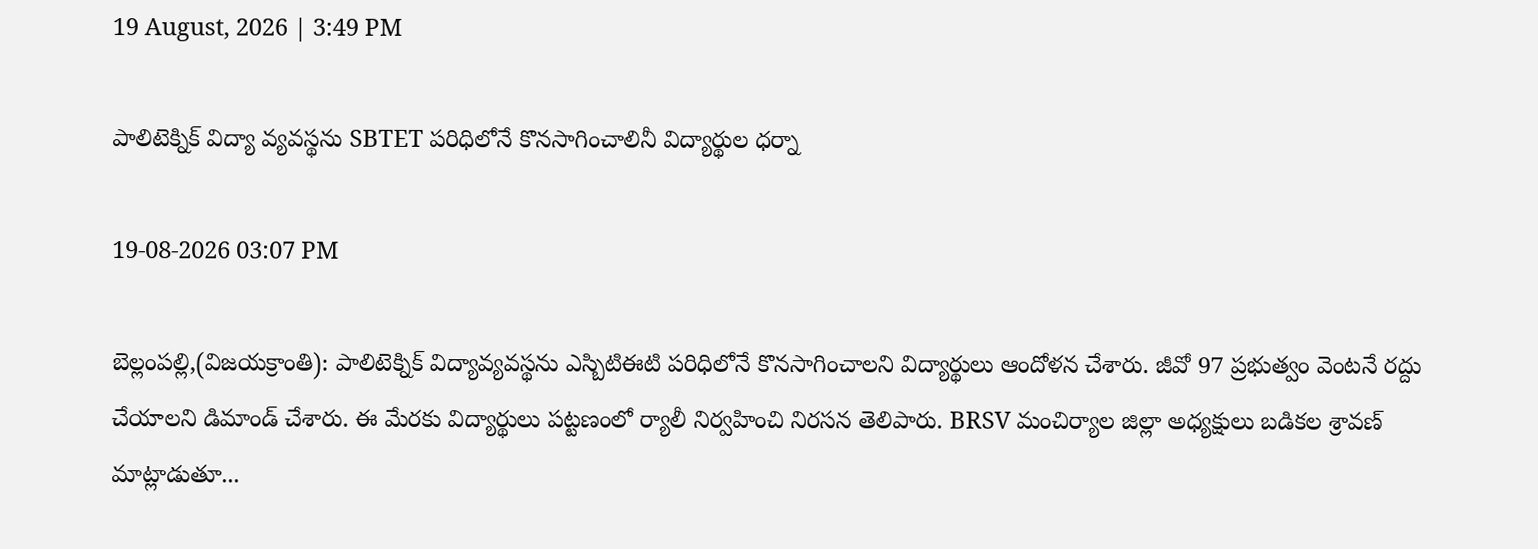19 August, 2026 | 3:49 PM

పాలిటెక్నిక్ విద్యా వ్యవస్థను SBTET పరిధిలోనే కొనసాగించాలినీ విద్యార్థుల ధర్నా

19-08-2026 03:07 PM

బెల్లంపల్లి,(విజయక్రాంతి): పాలిటెక్నిక్ విద్యావ్యవస్థను ఎస్బిటిఈటి పరిధిలోనే కొనసాగించాలని విద్యార్థులు ఆందోళన చేశారు. జీవో 97 ప్రభుత్వం వెంటనే రద్దు చేయాలని డిమాండ్ చేశారు. ఈ మేరకు విద్యార్థులు పట్టణంలో ర్యాలీ నిర్వహించి నిరసన తెలిపారు. BRSV మంచిర్యాల జిల్లా అధ్యక్షులు బడికల శ్రావణ్ మాట్లాడుతూ...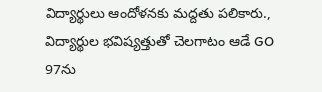విద్యార్థులు ఆందోళనకు మద్దతు పలికారు., విద్యార్థుల భవిష్యత్తుతో చెలగాటం ఆడే GO 97ను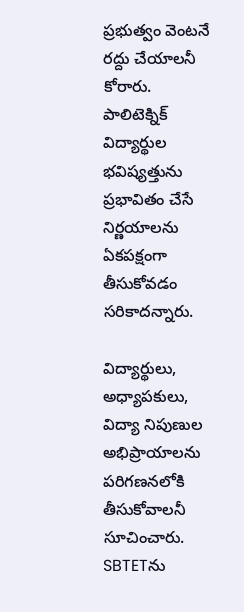ప్రభుత్వం వెంటనే రద్దు చేయాలనీ కోరారు. పాలిటెక్నిక్ విద్యార్థుల భవిష్యత్తును ప్రభావితం చేసే నిర్ణయాలను ఏకపక్షంగా తీసుకోవడం సరికాదన్నారు.

విద్యార్థులు, అధ్యాపకులు, విద్యా నిపుణుల అభిప్రాయాలను పరిగణనలోకి తీసుకోవాలనీ సూచించారు. SBTETను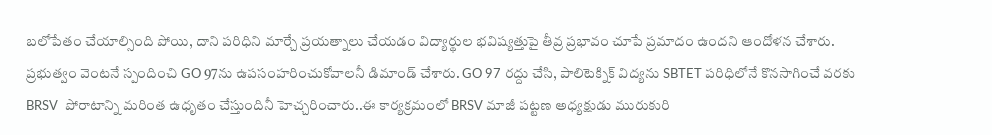బలోపేతం చేయాల్సింది పోయి, దాని పరిధిని మార్చే ప్రయత్నాలు చేయడం విద్యార్థుల భవిష్యత్తుపై తీవ్ర ప్రభావం చూపే ప్రమాదం ఉందని ఆందోళన చేశారు. ప్రభుత్వం వెంటనే స్పందించి GO 97ను ఉపసంహరించుకోవాలనీ డిమాండ్ చేశారు. GO 97 రద్దు చేసి, పాలిటెక్నిక్ విద్యను SBTET పరిధిలోనే కొనసాగించే వరకు BRSV  పోరాటాన్ని మరింత ఉధృతం చేస్తుందినీ హెచ్చరించారు..ఈ కార్యక్రమంలో BRSV మాజీ పట్టణ అధ్యక్షుడు మురుకురి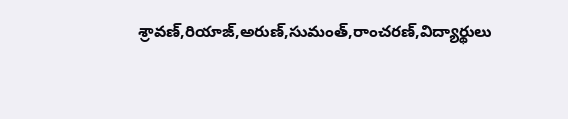శ్రావణ్,రియాజ్,అరుణ్,సుమంత్,రాంచరణ్,విద్యార్థులు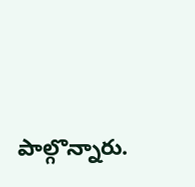పాల్గొన్నారు.